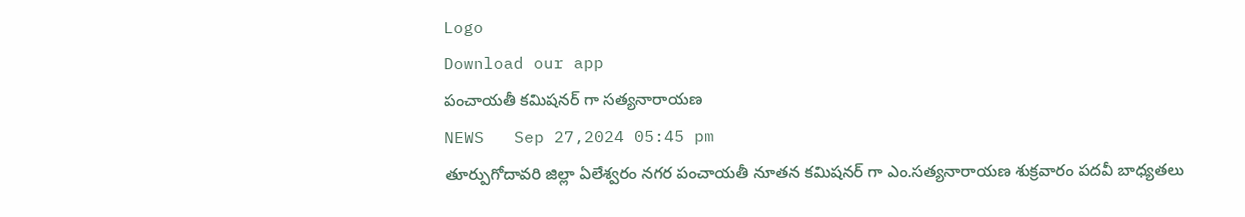Logo
Download our app
పంచాయతీ కమిషనర్ గా సత్యనారాయణ
NEWS   Sep 27,2024 05:45 pm
తూర్పుగోదావరి జిల్లా ఏలేశ్వరం నగర పంచాయతీ నూతన కమిషనర్ గా ఎం.సత్యనారాయణ శుక్రవారం పదవీ బాధ్యతలు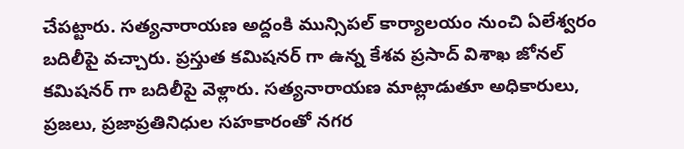చేపట్టారు. సత్యనారాయణ అద్దంకి మున్సిపల్ కార్యాలయం నుంచి ఏలేశ్వరం బదిలీపై వచ్చారు. ప్రస్తుత కమిషనర్ గా ఉన్న కేశవ ప్రసాద్ విశాఖ జోనల్ కమిషనర్ గా బదిలీపై వెళ్లారు. సత్యనారాయణ మాట్లాడుతూ అధికారులు, ప్రజలు, ప్రజాప్రతినిధుల సహకారంతో నగర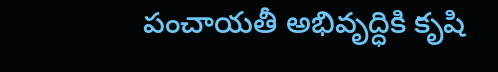పంచాయతీ అభివృద్ధికి కృషి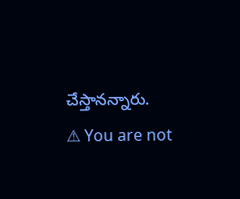చేస్తానన్నారు.
⚠ You are not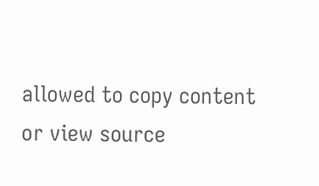allowed to copy content or view source